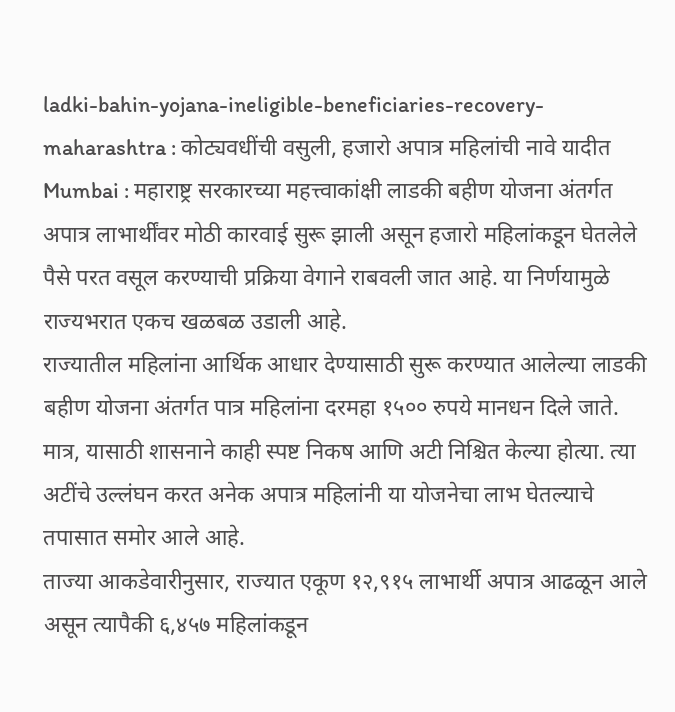ladki-bahin-yojana-ineligible-beneficiaries-recovery-maharashtra : कोट्यवधींची वसुली, हजारो अपात्र महिलांची नावे यादीत
Mumbai : महाराष्ट्र सरकारच्या महत्त्वाकांक्षी लाडकी बहीण योजना अंतर्गत अपात्र लाभार्थींवर मोठी कारवाई सुरू झाली असून हजारो महिलांकडून घेतलेले पैसे परत वसूल करण्याची प्रक्रिया वेगाने राबवली जात आहे. या निर्णयामुळे राज्यभरात एकच खळबळ उडाली आहे.
राज्यातील महिलांना आर्थिक आधार देण्यासाठी सुरू करण्यात आलेल्या लाडकी बहीण योजना अंतर्गत पात्र महिलांना दरमहा १५०० रुपये मानधन दिले जाते. मात्र, यासाठी शासनाने काही स्पष्ट निकष आणि अटी निश्चित केल्या होत्या. त्या अटींचे उल्लंघन करत अनेक अपात्र महिलांनी या योजनेचा लाभ घेतल्याचे तपासात समोर आले आहे.
ताज्या आकडेवारीनुसार, राज्यात एकूण १२,९१५ लाभार्थी अपात्र आढळून आले असून त्यापैकी ६,४५७ महिलांकडून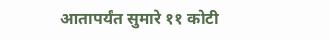आतापर्यंत सुमारे ११ कोटी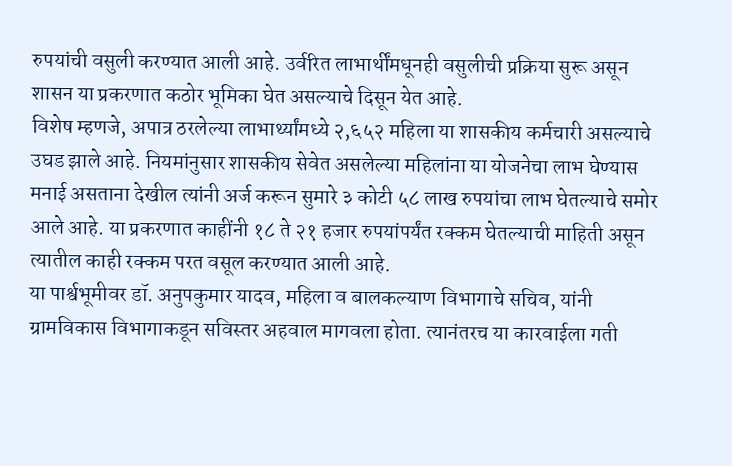रुपयांची वसुली करण्यात आली आहे. उर्वरित लाभार्थींमधूनही वसुलीची प्रक्रिया सुरू असून शासन या प्रकरणात कठोर भूमिका घेत असल्याचे दिसून येत आहे.
विशेष म्हणजे, अपात्र ठरलेल्या लाभार्थ्यांमध्ये २,६५२ महिला या शासकीय कर्मचारी असल्याचे उघड झाले आहे. नियमांनुसार शासकीय सेवेत असलेल्या महिलांना या योजनेचा लाभ घेण्यास मनाई असताना देखील त्यांनी अर्ज करून सुमारे ३ कोटी ५८ लाख रुपयांचा लाभ घेतल्याचे समोर आले आहे. या प्रकरणात काहींनी १८ ते २१ हजार रुपयांपर्यंत रक्कम घेतल्याची माहिती असून त्यातील काही रक्कम परत वसूल करण्यात आली आहे.
या पार्श्वभूमीवर डॉ. अनुपकुमार यादव, महिला व बालकल्याण विभागाचे सचिव, यांनी ग्रामविकास विभागाकडून सविस्तर अहवाल मागवला होता. त्यानंतरच या कारवाईला गती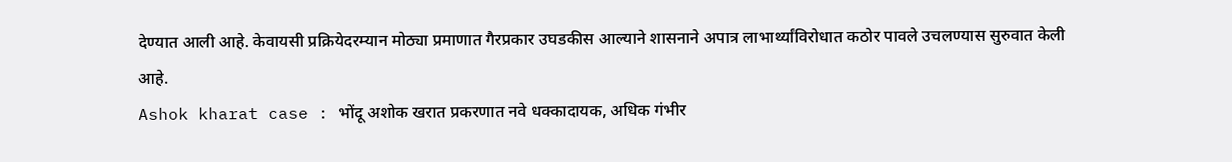देण्यात आली आहे. केवायसी प्रक्रियेदरम्यान मोठ्या प्रमाणात गैरप्रकार उघडकीस आल्याने शासनाने अपात्र लाभार्थ्यांविरोधात कठोर पावले उचलण्यास सुरुवात केली आहे.
Ashok kharat case : भोंदू अशोक खरात प्रकरणात नवे धक्कादायक, अधिक गंभीर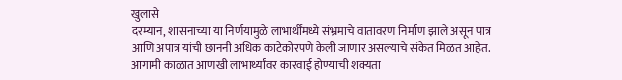खुलासे
दरम्यान, शासनाच्या या निर्णयामुळे लाभार्थींमध्ये संभ्रमाचे वातावरण निर्माण झाले असून पात्र आणि अपात्र यांची छाननी अधिक काटेकोरपणे केली जाणार असल्याचे संकेत मिळत आहेत. आगामी काळात आणखी लाभार्थ्यांवर कारवाई होण्याची शक्यता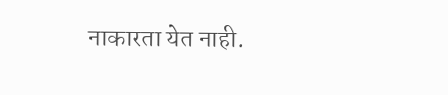नाकारता येत नाही.